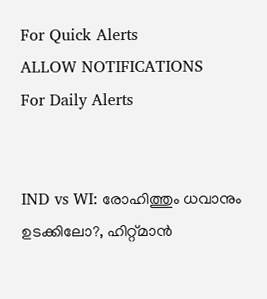For Quick Alerts
ALLOW NOTIFICATIONS
For Daily Alerts


IND vs WI: രോഹിത്തും ധവാനും ഉടക്കിലോ?, ഹിറ്റ്മാന്‍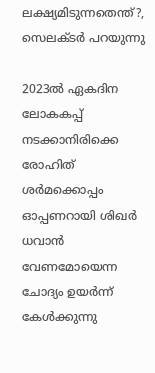ലക്ഷ്യമിടുന്നതെന്ത്?, സെലക്ടര്‍ പറയുന്നു

2023ല്‍ ഏകദിന ലോകകപ്പ് നടക്കാനിരിക്കെ രോഹിത് ശര്‍മക്കൊപ്പം ഓപ്പണറായി ശിഖര്‍ ധവാന്‍ വേണമോയെന്ന ചോദ്യം ഉയര്‍ന്ന് കേള്‍ക്കുന്നു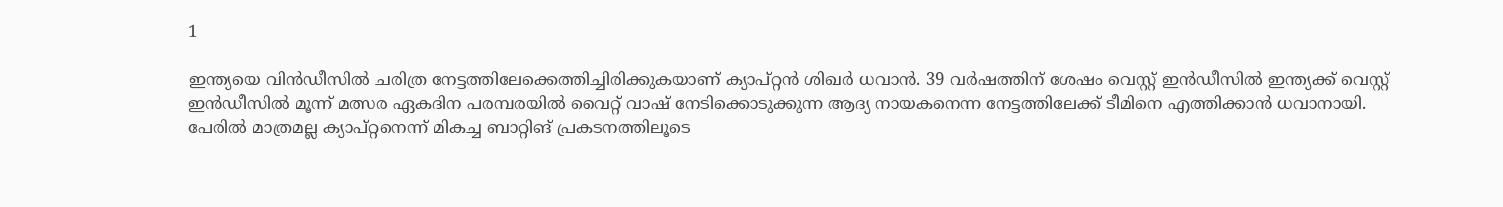1

ഇന്ത്യയെ വിന്‍ഡീസില്‍ ചരിത്ര നേട്ടത്തിലേക്കെത്തിച്ചിരിക്കുകയാണ് ക്യാപ്റ്റന്‍ ശിഖര്‍ ധവാന്‍. 39 വര്‍ഷത്തിന് ശേഷം വെസ്റ്റ് ഇന്‍ഡീസില്‍ ഇന്ത്യക്ക് വെസ്റ്റ് ഇന്‍ഡീസില്‍ മൂന്ന് മത്സര ഏകദിന പരമ്പരയില്‍ വൈറ്റ് വാഷ് നേടിക്കൊടുക്കുന്ന ആദ്യ നായകനെന്ന നേട്ടത്തിലേക്ക് ടീമിനെ എത്തിക്കാന്‍ ധവാനായി. പേരില്‍ മാത്രമല്ല ക്യാപ്റ്റനെന്ന് മികച്ച ബാറ്റിങ് പ്രകടനത്തിലൂടെ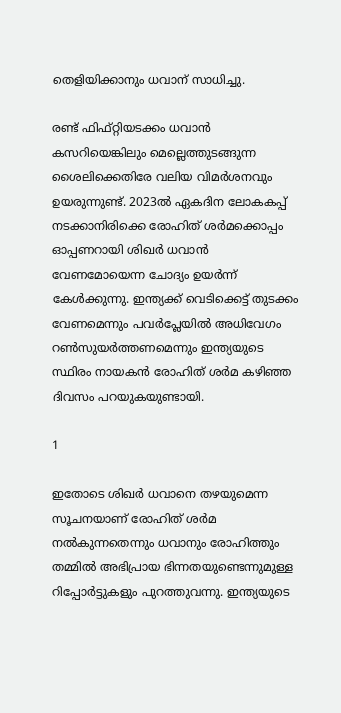തെളിയിക്കാനും ധവാന് സാധിച്ചു.

രണ്ട് ഫിഫ്റ്റിയടക്കം ധവാന്‍ കസറിയെങ്കിലും മെല്ലെത്തുടങ്ങുന്ന ശൈലിക്കെതിരേ വലിയ വിമര്‍ശനവും ഉയരുന്നുണ്ട്. 2023ല്‍ ഏകദിന ലോകകപ്പ് നടക്കാനിരിക്കെ രോഹിത് ശര്‍മക്കൊപ്പം ഓപ്പണറായി ശിഖര്‍ ധവാന്‍ വേണമോയെന്ന ചോദ്യം ഉയര്‍ന്ന് കേള്‍ക്കുന്നു. ഇന്ത്യക്ക് വെടിക്കെട്ട് തുടക്കം വേണമെന്നും പവര്‍പ്ലേയില്‍ അധിവേഗം റണ്‍സുയര്‍ത്തണമെന്നും ഇന്ത്യയുടെ സ്ഥിരം നായകന്‍ രോഹിത് ശര്‍മ കഴിഞ്ഞ ദിവസം പറയുകയുണ്ടായി.

1

ഇതോടെ ശിഖര്‍ ധവാനെ തഴയുമെന്ന സൂചനയാണ് രോഹിത് ശര്‍മ നല്‍കുന്നതെന്നും ധവാനും രോഹിത്തും തമ്മില്‍ അഭിപ്രായ ഭിന്നതയുണ്ടെന്നുമുള്ള റിപ്പോര്‍ട്ടുകളും പുറത്തുവന്നു. ഇന്ത്യയുടെ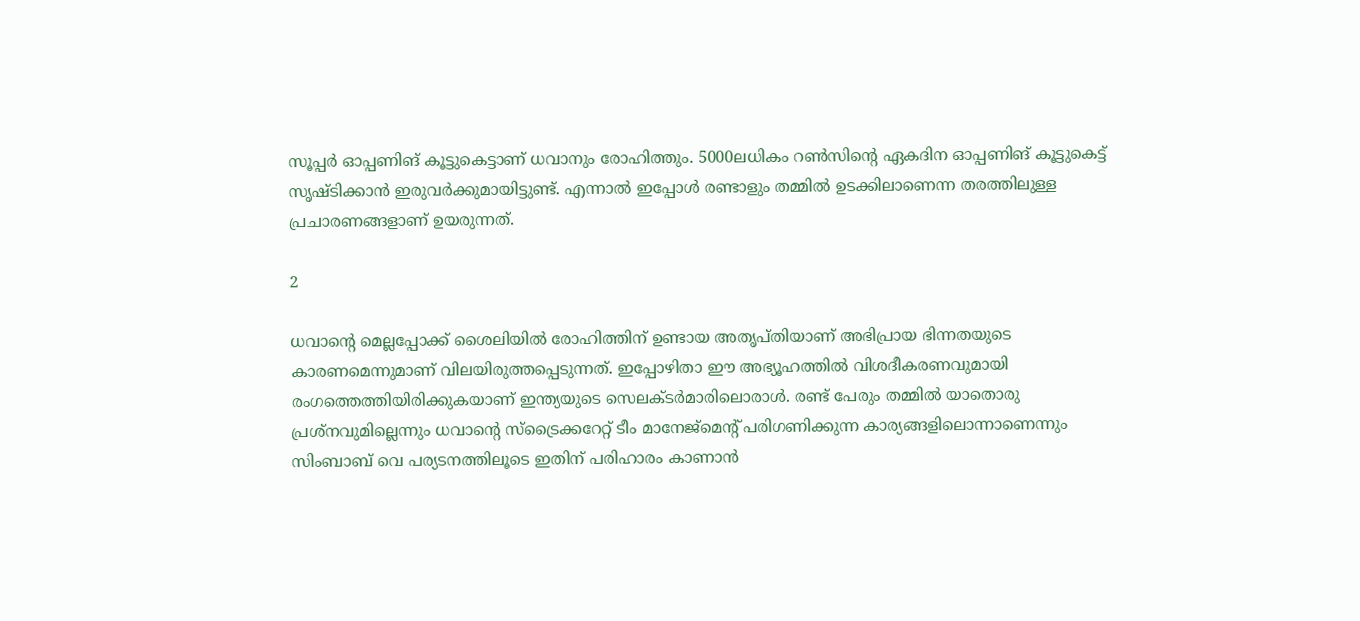സൂപ്പര്‍ ഓപ്പണിങ് കൂട്ടുകെട്ടാണ് ധവാനും രോഹിത്തും. 5000ലധികം റണ്‍സിന്റെ ഏകദിന ഓപ്പണിങ് കൂട്ടുകെട്ട് സൃഷ്ടിക്കാന്‍ ഇരുവര്‍ക്കുമായിട്ടുണ്ട്. എന്നാല്‍ ഇപ്പോള്‍ രണ്ടാളും തമ്മില്‍ ഉടക്കിലാണെന്ന തരത്തിലുള്ള പ്രചാരണങ്ങളാണ് ഉയരുന്നത്.

2

ധവാന്റെ മെല്ലപ്പോക്ക് ശൈലിയില്‍ രോഹിത്തിന് ഉണ്ടായ അതൃപ്തിയാണ് അഭിപ്രായ ഭിന്നതയുടെ കാരണമെന്നുമാണ് വിലയിരുത്തപ്പെടുന്നത്. ഇപ്പോഴിതാ ഈ അഭ്യൂഹത്തില്‍ വിശദീകരണവുമായി രംഗത്തെത്തിയിരിക്കുകയാണ് ഇന്ത്യയുടെ സെലക്ടര്‍മാരിലൊരാള്‍. രണ്ട് പേരും തമ്മില്‍ യാതൊരു പ്രശ്‌നവുമില്ലെന്നും ധവാന്റെ സ്‌ട്രൈക്കറേറ്റ് ടീം മാനേജ്‌മെന്റ് പരിഗണിക്കുന്ന കാര്യങ്ങളിലൊന്നാണെന്നും സിംബാബ് വെ പര്യടനത്തിലൂടെ ഇതിന് പരിഹാരം കാണാന്‍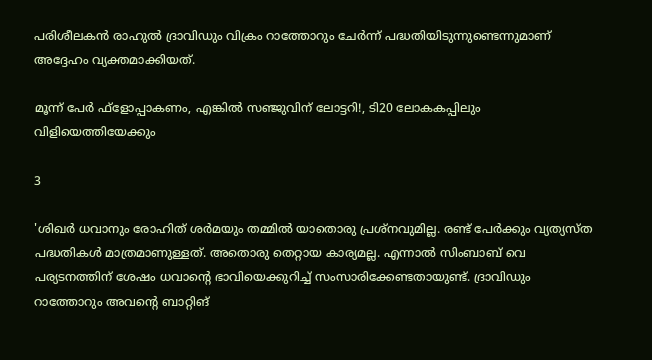പരിശീലകന്‍ രാഹുല്‍ ദ്രാവിഡും വിക്രം റാത്തോറും ചേര്‍ന്ന് പദ്ധതിയിടുന്നുണ്ടെന്നുമാണ് അദ്ദേഹം വ്യക്തമാക്കിയത്.

മൂന്ന് പേര്‍ ഫ്‌ളോപ്പാകണം, എങ്കില്‍ സഞ്ജുവിന് ലോട്ടറി!, ടി20 ലോകകപ്പിലും വിളിയെത്തിയേക്കും

3

'ശിഖര്‍ ധവാനും രോഹിത് ശര്‍മയും തമ്മില്‍ യാതൊരു പ്രശ്‌നവുമില്ല. രണ്ട് പേര്‍ക്കും വ്യത്യസ്ത പദ്ധതികള്‍ മാത്രമാണുള്ളത്. അതൊരു തെറ്റായ കാര്യമല്ല. എന്നാല്‍ സിംബാബ് വെ പര്യടനത്തിന് ശേഷം ധവാന്റെ ഭാവിയെക്കുറിച്ച് സംസാരിക്കേണ്ടതായുണ്ട്. ദ്രാവിഡും റാത്തോറും അവന്റെ ബാറ്റിങ്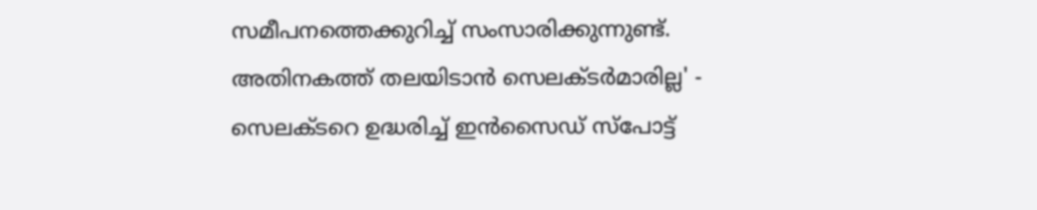സമീപനത്തെക്കുറിച്ച് സംസാരിക്കുന്നുണ്ട്. അതിനകത്ത് തലയിടാന്‍ സെലക്ടര്‍മാരില്ല' - സെലക്ടറെ ഉദ്ധരിച്ച് ഇന്‍സൈഡ് സ്‌പോട്ട്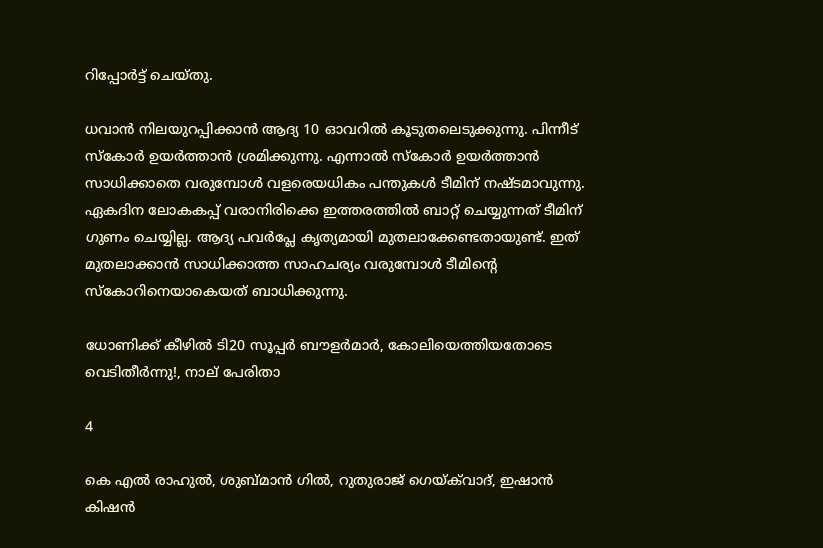റിപ്പോര്‍ട്ട് ചെയ്തു.

ധവാന്‍ നിലയുറപ്പിക്കാന്‍ ആദ്യ 10 ഓവറില്‍ കൂടുതലെടുക്കുന്നു. പിന്നീട് സ്‌കോര്‍ ഉയര്‍ത്താന്‍ ശ്രമിക്കുന്നു. എന്നാല്‍ സ്‌കോര്‍ ഉയര്‍ത്താന്‍ സാധിക്കാതെ വരുമ്പോള്‍ വളരെയധികം പന്തുകള്‍ ടീമിന് നഷ്ടമാവുന്നു. ഏകദിന ലോകകപ്പ് വരാനിരിക്കെ ഇത്തരത്തില്‍ ബാറ്റ് ചെയ്യുന്നത് ടീമിന് ഗുണം ചെയ്യില്ല. ആദ്യ പവര്‍പ്ലേ കൃത്യമായി മുതലാക്കേണ്ടതായുണ്ട്. ഇത് മുതലാക്കാന്‍ സാധിക്കാത്ത സാഹചര്യം വരുമ്പോള്‍ ടീമിന്റെ സ്‌കോറിനെയാകെയത് ബാധിക്കുന്നു.

ധോണിക്ക് കീഴില്‍ ടി20 സൂപ്പര്‍ ബൗളര്‍മാര്‍, കോലിയെത്തിയതോടെ വെടിതീര്‍ന്നു!, നാല് പേരിതാ

4

കെ എല്‍ രാഹുല്‍, ശുബ്മാന്‍ ഗില്‍, റുതുരാജ് ഗെയ്ക്‌വാദ്, ഇഷാന്‍ കിഷന്‍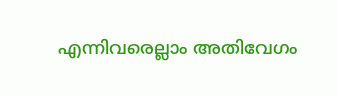എന്നിവരെല്ലാം അതിവേഗം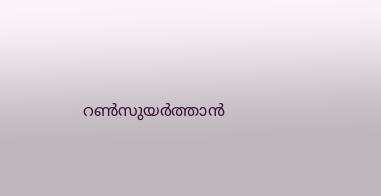റണ്‍സുയര്‍ത്താന്‍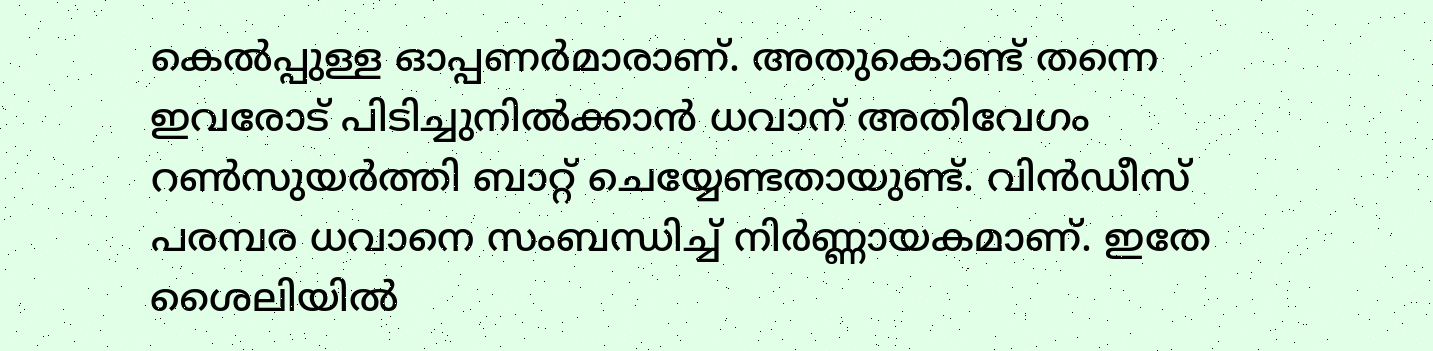കെല്‍പ്പുള്ള ഓപ്പണര്‍മാരാണ്. അതുകൊണ്ട് തന്നെ ഇവരോട് പിടിച്ചുനില്‍ക്കാന്‍ ധവാന് അതിവേഗം റണ്‍സുയര്‍ത്തി ബാറ്റ് ചെയ്യേണ്ടതായുണ്ട്. വിന്‍ഡീസ് പരമ്പര ധവാനെ സംബന്ധിച്ച് നിര്‍ണ്ണായകമാണ്. ഇതേ ശൈലിയില്‍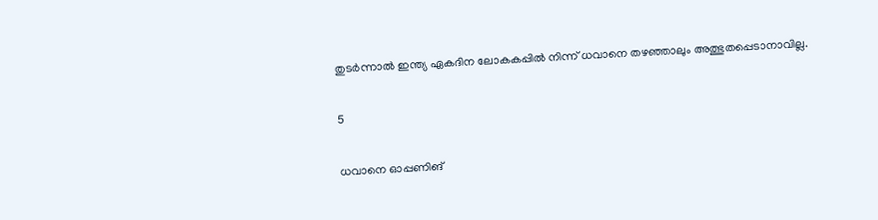തുടര്‍ന്നാല്‍ ഇന്ത്യ ഏകദിന ലോകകപ്പില്‍ നിന്ന് ധവാനെ തഴഞ്ഞാലും അത്ഭുതപ്പെടാനാവില്ല.

5

ധവാനെ ഓപ്പണിങ്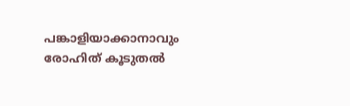പങ്കാളിയാക്കാനാവും രോഹിത് കൂടുതല്‍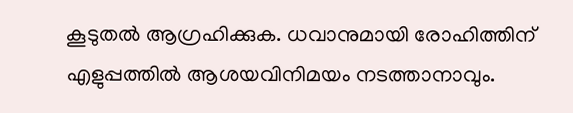കൂടുതല്‍ ആഗ്രഹിക്കുക. ധവാനുമായി രോഹിത്തിന് എളുപ്പത്തില്‍ ആശയവിനിമയം നടത്താനാവും.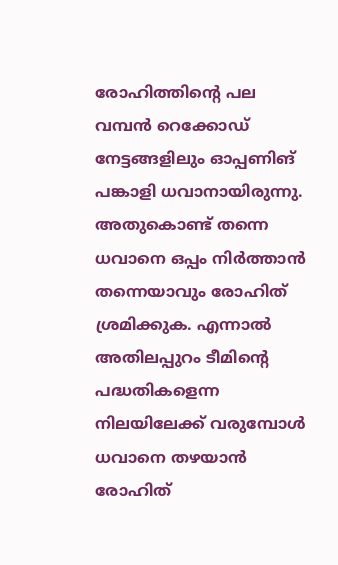രോഹിത്തിന്റെ പല വമ്പന്‍ റെക്കോഡ് നേട്ടങ്ങളിലും ഓപ്പണിങ് പങ്കാളി ധവാനായിരുന്നു. അതുകൊണ്ട് തന്നെ ധവാനെ ഒപ്പം നിര്‍ത്താന്‍ തന്നെയാവും രോഹിത് ശ്രമിക്കുക. എന്നാല്‍ അതിലപ്പുറം ടീമിന്റെ പദ്ധതികളെന്ന നിലയിലേക്ക് വരുമ്പോള്‍ ധവാനെ തഴയാന്‍ രോഹിത്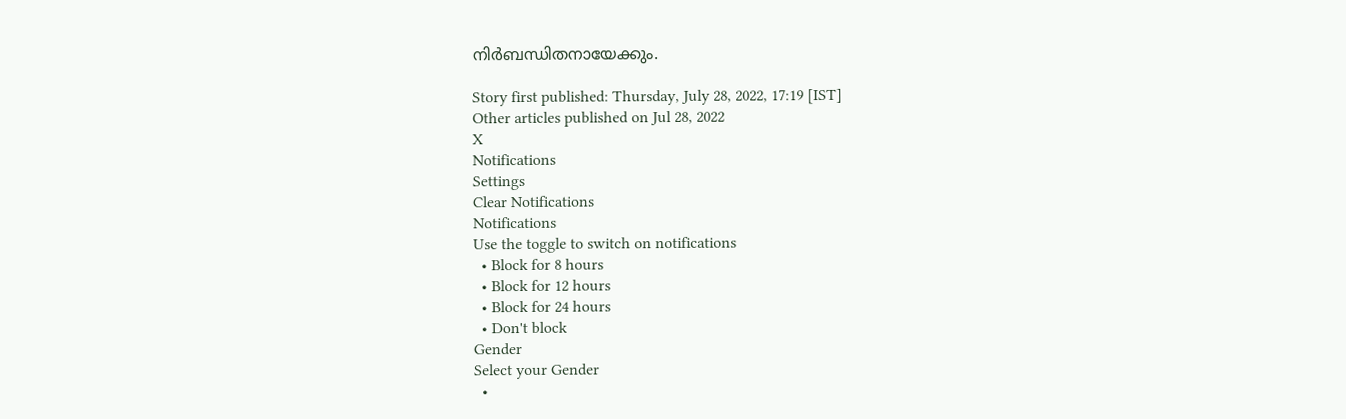നിര്‍ബന്ധിതനായേക്കും.

Story first published: Thursday, July 28, 2022, 17:19 [IST]
Other articles published on Jul 28, 2022
X
Notifications
Settings
Clear Notifications
Notifications
Use the toggle to switch on notifications
  • Block for 8 hours
  • Block for 12 hours
  • Block for 24 hours
  • Don't block
Gender
Select your Gender
  •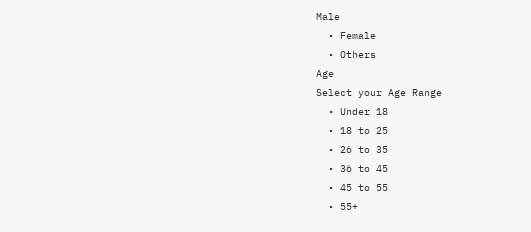Male
  • Female
  • Others
Age
Select your Age Range
  • Under 18
  • 18 to 25
  • 26 to 35
  • 36 to 45
  • 45 to 55
  • 55+